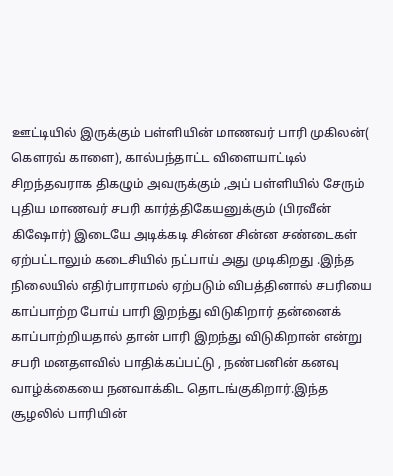ஊட்டியில் இருக்கும் பள்ளியின் மாணவர் பாரி முகிலன்( கெளரவ் காளை), கால்பந்தாட்ட விளையாட்டில் சிறந்தவராக திகழும் அவருக்கும் ,அப் பள்ளியில் சேரும் புதிய மாணவர் சபரி கார்த்திகேயனுக்கும் (பிரவீன் கிஷோர்) இடையே அடிக்கடி சின்ன சின்ன சண்டைகள் ஏற்பட்டாலும் கடைசியில் நட்பாய் அது முடிகிறது .இந்த நிலையில் எதிர்பாராமல் ஏற்படும் விபத்தினால் சபரியை காப்பாற்ற போய் பாரி இறந்து விடுகிறார் தன்னைக் காப்பாற்றியதால் தான் பாரி இறந்து விடுகிறான் என்று சபரி மனதளவில் பாதிக்கப்பட்டு , நண்பனின் கனவு வாழ்க்கையை நனவாக்கிட தொடங்குகிறார்.இந்த சூழலில் பாரியின்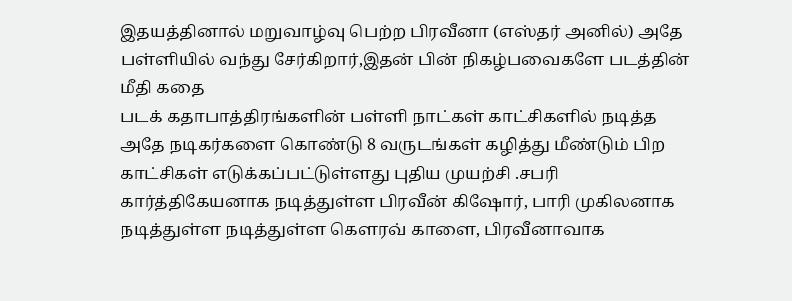இதயத்தினால் மறுவாழ்வு பெற்ற பிரவீனா (எஸ்தர் அனில்) அதே பள்ளியில் வந்து சேர்கிறார்,இதன் பின் நிகழ்பவைகளே படத்தின் மீதி கதை
படக் கதாபாத்திரங்களின் பள்ளி நாட்கள் காட்சிகளில் நடித்த அதே நடிகர்களை கொண்டு 8 வருடங்கள் கழித்து மீண்டும் பிற காட்சிகள் எடுக்கப்பட்டுள்ளது புதிய முயற்சி .சபரி கார்த்திகேயனாக நடித்துள்ள பிரவீன் கிஷோர், பாரி முகிலனாக நடித்துள்ள நடித்துள்ள கெளரவ் காளை, பிரவீனாவாக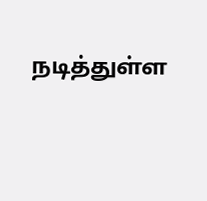நடித்துள்ள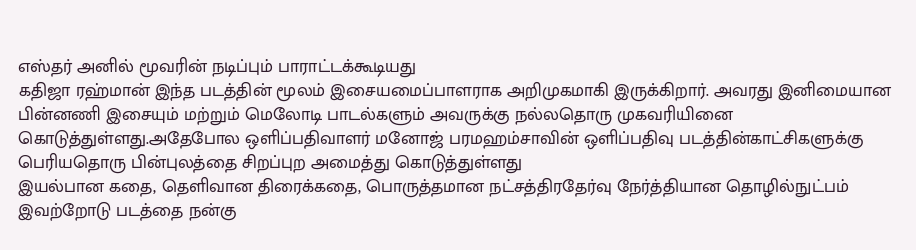எஸ்தர் அனில் மூவரின் நடிப்பும் பாராட்டக்கூடியது
கதிஜா ரஹ்மான் இந்த படத்தின் மூலம் இசையமைப்பாளராக அறிமுகமாகி இருக்கிறார். அவரது இனிமையான பின்னணி இசையும் மற்றும் மெலோடி பாடல்களும் அவருக்கு நல்லதொரு முகவரியினை கொடுத்துள்ளது.அதேபோல ஒளிப்பதிவாளர் மனோஜ் பரமஹம்சாவின் ஒளிப்பதிவு படத்தின்காட்சிகளுக்கு பெரியதொரு பின்புலத்தை சிறப்புற அமைத்து கொடுத்துள்ளது
இயல்பான கதை, தெளிவான திரைக்கதை, பொருத்தமான நட்சத்திரதேர்வு நேர்த்தியான தொழில்நுட்பம் இவற்றோடு படத்தை நன்கு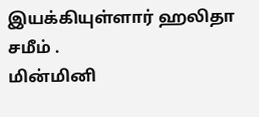இயக்கியுள்ளார் ஹலிதா சமீம் .
மின்மினி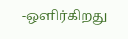-ஒளிர்கிறது